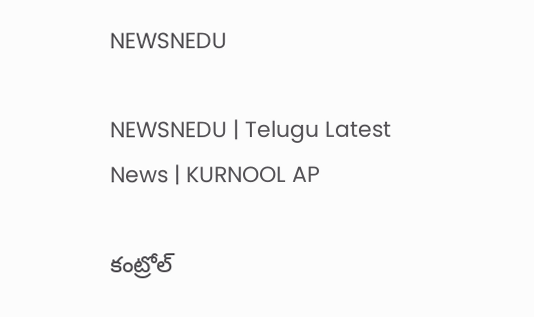NEWSNEDU

NEWSNEDU | Telugu Latest News | KURNOOL AP

కంట్రోల్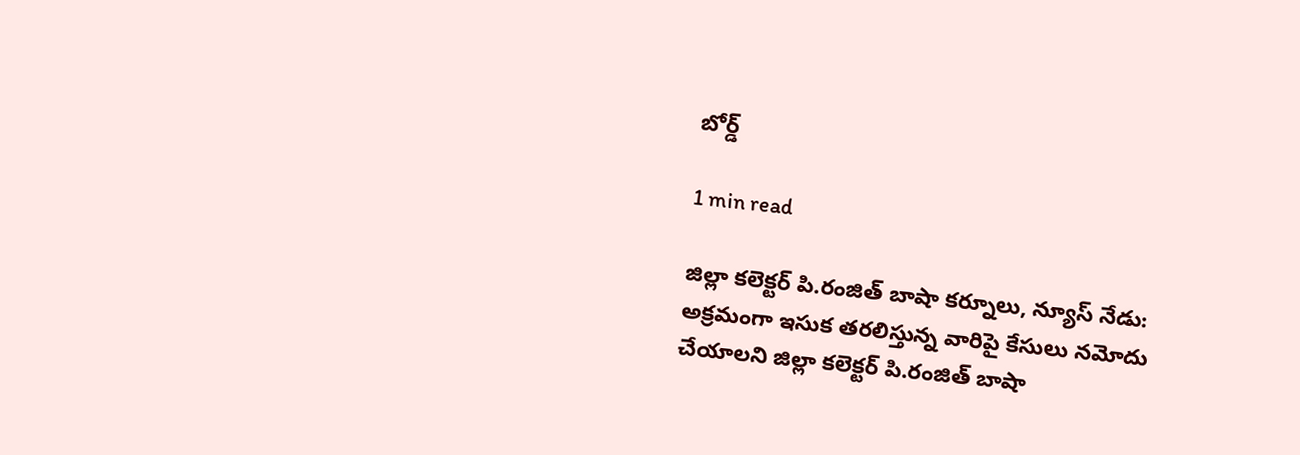బోర్డ్

1 min read

జిల్లా కలెక్టర్ పి.రంజిత్ బాషా కర్నూలు, న్యూస్ నేడు:  అక్రమంగా ఇసుక తరలిస్తున్న వారిపై కేసులు నమోదు చేయాలని జిల్లా కలెక్టర్ పి.రంజిత్ బాషా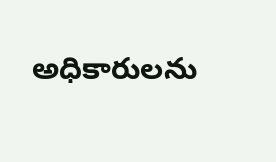అధికారులను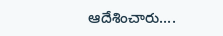ఆదేశించారు....